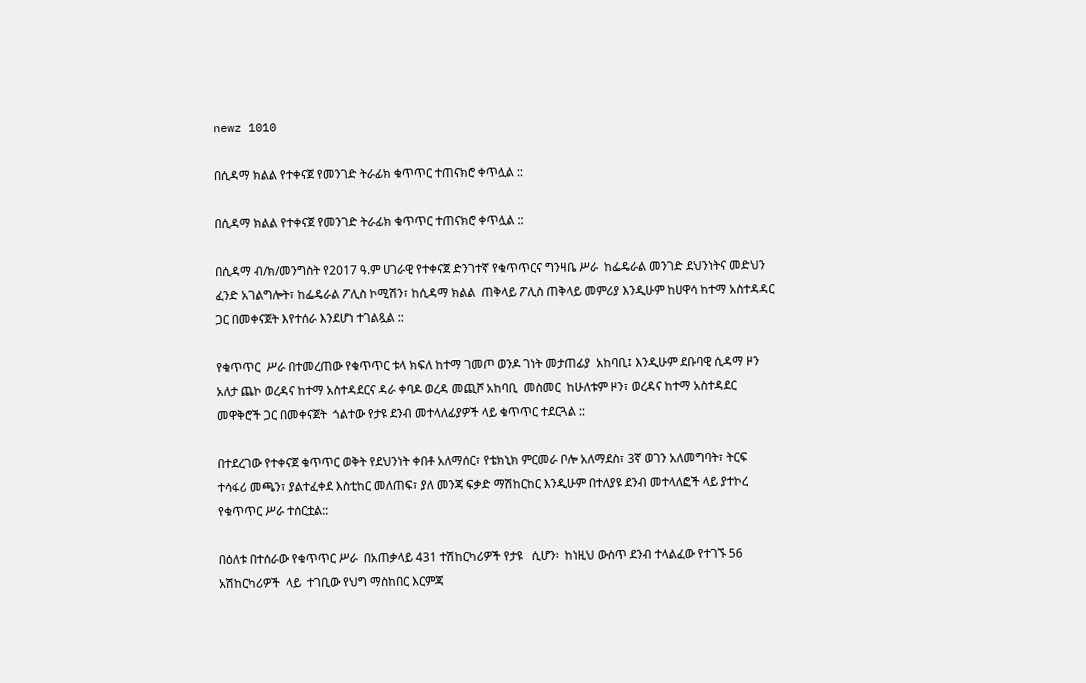newz 1010

በሲዳማ ክልል የተቀናጀ የመንገድ ትራፊክ ቁጥጥር ተጠናክሮ ቀጥሏል ::

በሲዳማ ክልል የተቀናጀ የመንገድ ትራፊክ ቁጥጥር ተጠናክሮ ቀጥሏል ::

በሲዳማ ብ/ክ/መንግስት የ2017 ዓ.ም ሀገራዊ የተቀናጀ ድንገተኛ የቁጥጥርና ግንዛቤ ሥራ  ከፌዴራል መንገድ ደህንነትና መድህን ፈንድ አገልግሎት፣ ከፌዴራል ፖሊስ ኮሚሽን፣ ከሲዳማ ክልል  ጠቅላይ ፖሊስ ጠቅላይ መምሪያ እንዲሁም ከሀዋሳ ከተማ አስተዳዳር ጋር በመቀናጀት እየተሰራ እንደሆነ ተገልጿል ::

የቁጥጥር  ሥራ በተመረጠው የቁጥጥር ቱላ ክፍለ ከተማ ገመጦ ወንዶ ገነት መታጠፊያ  አከባቢ፤ እንዲሁም ደቡባዊ ሲዳማ ዞን አለታ ጨኮ ወረዳና ከተማ አስተዳደርና ዳራ ቀባዶ ወረዳ መጪሾ አከባቢ  መስመር  ከሁለቱም ዞን፣ ወረዳና ከተማ አስተዳደር መዋቅሮች ጋር በመቀናጀት  ጎልተው የታዩ ደንብ መተላለፊያዎች ላይ ቁጥጥር ተደርጓል ::

በተደረገው የተቀናጀ ቁጥጥር ወቅት የደህንነት ቀበቶ አለማሰር፣ የቴክኒክ ምርመራ ቦሎ አለማደስ፣ 3ኛ ወገን አለመግባት፣ ትርፍ ተሳፋሪ መጫን፣ ያልተፈቀደ እስቲከር መለጠፍ፣ ያለ መንጃ ፍቃድ ማሽከርከር እንዲሁም በተለያዩ ደንብ መተላለፎች ላይ ያተኮረ የቁጥጥር ሥራ ተሰርቷል::

በዕለቱ በተሰራው የቁጥጥር ሥራ  በአጠቃላይ 431 ተሽከርካሪዎች የታዩ   ሲሆን፡  ከነዚህ ውስጥ ደንብ ተላልፈው የተገኙ 56 አሽከርካሪዎች  ላይ  ተገቢው የህግ ማስከበር እርምጃ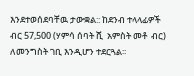እንደተወሰደባቸዉ ታውቋል:: ከደንብ ተላላፊዎች  ብር 57,500 (ሃምሳ ሰባት ሺ  አምስት መቶ  ብር) ለመንግስት ገቢ እንዲሆን ተደርጓል፡፡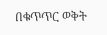በቁጥጥር ወቅት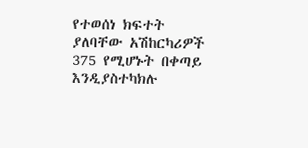የተወሰነ ክፍተት ያለባቸው አሽከርካሪዎች 375 የሚሆኑት በቀጣይ እንዲያስተካክሉ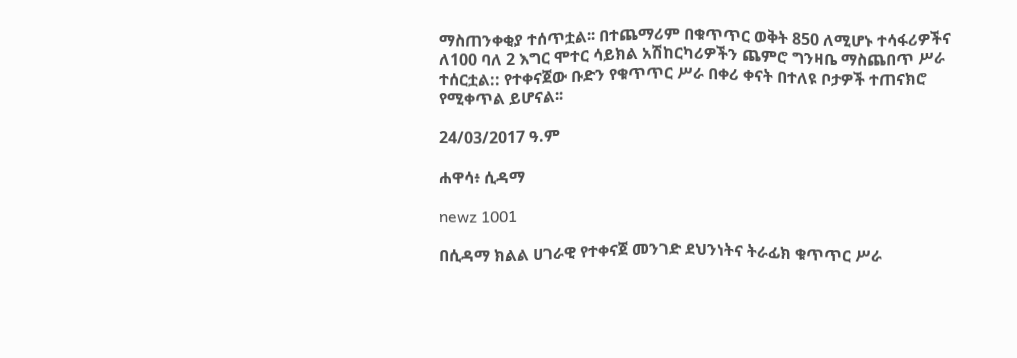ማስጠንቀቂያ ተሰጥቷል፡፡ በተጨማሪም በቁጥጥር ወቅት 850 ለሚሆኑ ተሳፋሪዎችና ለ100 ባለ 2 እግር ሞተር ሳይክል አሽከርካሪዎችን ጨምሮ ግንዛቤ ማስጨበጥ ሥራ ተሰርቷል:: የተቀናጀው ቡድን የቁጥጥር ሥራ በቀሪ ቀናት በተለዩ ቦታዎች ተጠናክሮ የሚቀጥል ይሆናል፡፡

24/03/2017 ዓ.ም

ሐዋሳ፥ ሲዳማ

newz 1001

በሲዳማ ክልል ሀገራዊ የተቀናጀ መንገድ ደህንነትና ትራፊክ ቁጥጥር ሥራ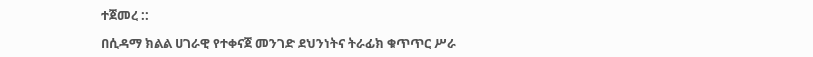ተጀመረ ::

በሲዳማ ክልል ሀገራዊ የተቀናጀ መንገድ ደህንነትና ትራፊክ ቁጥጥር ሥራ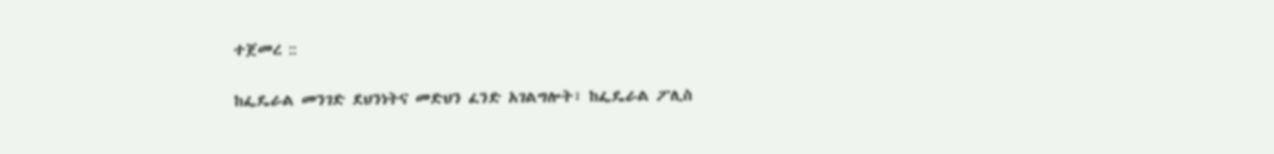ተጀመረ ::

ከፌዴራል መንገድ ደህንነትና መድህን ፈንድ አገልግሎት፣ ከፌዴራል ፖሊስ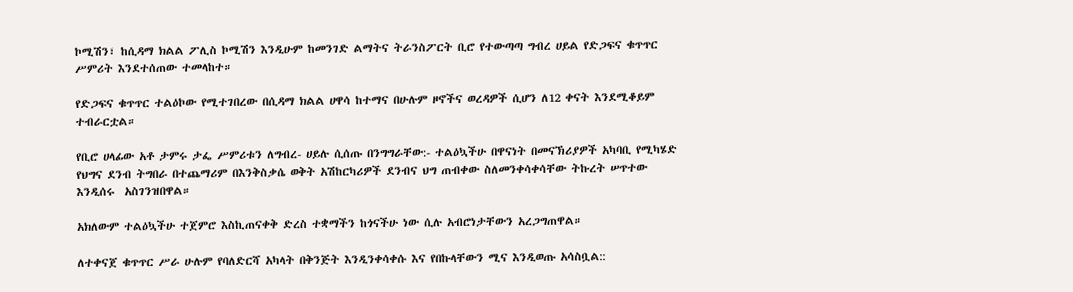ኮሚሽን፣ ከሲዳማ ክልል ፖሊስ ኮሚሽን እንዲሁም ከመንገድ ልማትና ትራንስፖርት ቢሮ የተውጣጣ ግብረ ሀይል የድጋፍና ቁጥጥር ሥምሪት እንደተሰጠው ተመላከተ።

የድጋፍና ቁጥጥር ተልዕኮው የሚተገበረው በሲዳማ ክልል ሀዋሳ ከተማና በሁሉም ዞኖችና ወረዳዎች ሲሆን ለ12 ቀናት እንደሚቆይም ተብራርቷል።

የቢሮ ሀላፊው አቶ ታምሩ ታፌ ሥምሪቱን ለግብረ- ሀይሉ ሲሰጡ በንግግራቸው:- ተልዕኳችሁ በዋናነት በመናኽሪያዎች አካባቢ የሚካሄድ የህግና ደንብ ትግበራ በተጨማሪም በእንቅስቃሴ ወቅት አሽከርካሪዎች ደንብና ህግ ጠብቀው ስለመንቀሳቀሳቸው ትኩረት ሠጥተው እንዲሰሩ  አስገንዝበዋል።

አክለውም ተልዕኳችሁ ተጀምሮ እስኪጠናቀቅ ድረስ ተቋማችን ከጎናችሁ ነው ሲሉ አብሮነታቸውን አረጋግጠዋል።

ለተቀናጀ ቁጥጥር ሥራ ሁሉም የባለድርሻ አካላት በቅንጅት እንዲንቀሳቀሱ እና የበኩላቸውን ሚና እንዲወጡ አሳስቧል::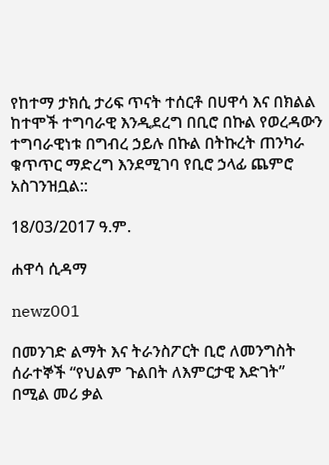የከተማ ታክሲ ታሪፍ ጥናት ተሰርቶ በሀዋሳ እና በክልል ከተሞች ተግባራዊ እንዲደረግ በቢሮ በኩል የወረዳውን ተግባራዊነቱ በግብረ ኃይሉ በኩል በትኩረት ጠንካራ ቁጥጥር ማድረግ እንደሚገባ የቢሮ ኃላፊ ጨምሮ አስገንዝቧል::

18/03/2017 ዓ.ም.

ሐዋሳ ሲዳማ

newz001

በመንገድ ልማት እና ትራንስፖርት ቢሮ ለመንግስት ሰራተኞች “የህልም ጉልበት ለእምርታዊ እድገት” በሚል መሪ ቃል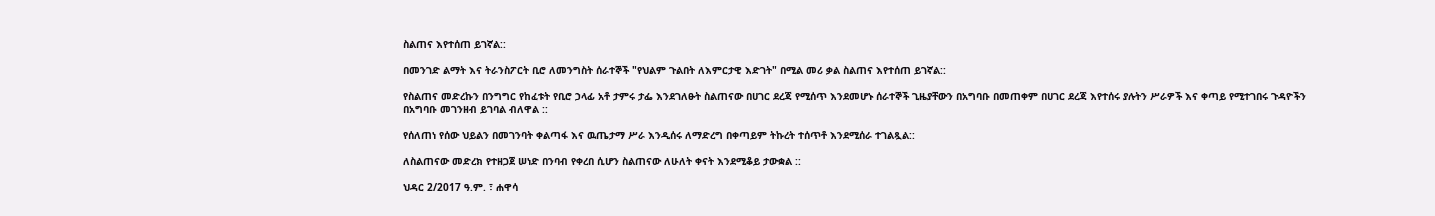ስልጠና እየተሰጠ ይገኛል::

በመንገድ ልማት እና ትራንስፖርት ቢሮ ለመንግስት ሰራተኞች "የህልም ጉልበት ለእምርታዊ እድገት" በሚል መሪ ቃል ስልጠና እየተሰጠ ይገኛል::

የስልጠና መድረኩን በንግግር የከፈቱት የቢሮ ኃላፊ አቶ ታምሩ ታፌ እንደገለፁት ስልጠናው በሀገር ደረጃ የሚሰጥ እንደመሆኑ ሰራተኞች ጊዜያቸውን በአግባቡ በመጠቀም በሀገር ደረጃ እየተሰሩ ያሉትን ሥራዎች እና ቀጣይ የሚተገበሩ ጉዳዮችን በአግባቡ መገንዘብ ይገባል ብለዋል ::

የሰለጠነ የሰው ህይልን በመገንባት ቀልጣፋ እና ዉጤታማ ሥራ እንዲሰሩ ለማድረግ በቀጣይም ትኩረት ተሰጥቶ እንደሚሰራ ተገልጿል::

ለስልጠናው መድረክ የተዘጋጀ ሠነድ በንባብ የቀረበ ሲሆን ስልጠናው ለሁለት ቀናት እንደሚቆይ ታውቋል ::

ህዳር 2/2017 ዓ.ም. ፣ ሐዋሳ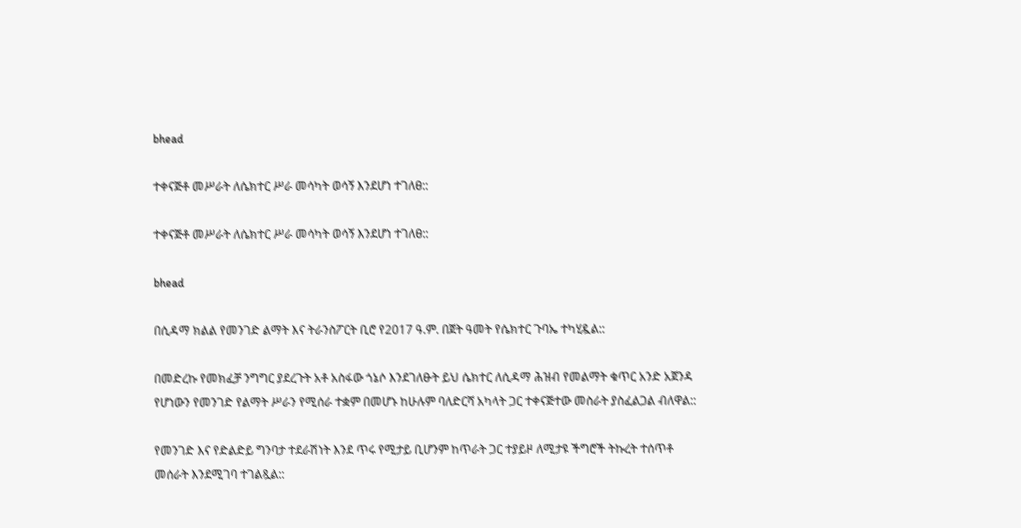bhead

ተቀናጅቶ መሥራት ለሴክተር ሥራ መሳካት ወሳኝ እንደሆነ ተገለፀ::

ተቀናጅቶ መሥራት ለሴክተር ሥራ መሳካት ወሳኝ እንደሆነ ተገለፀ::

bhead

በሲዳማ ክልል የመንገድ ልማት እና ትራንስፖርት ቢሮ የ2017 ዓ.ም. በጀት ዓመት የሴክተር ጉባኤ ተካሂዷል::

በመድረኩ የመክፈቻ ንግግር ያደረጉት አቶ አስፋው ጎኔሶ እንደገለፁት ይህ ሴክተር ለሲዳማ ሕዝብ የመልማት ቁጥር አንድ አጀንዳ የሆነውን የመንገድ የልማት ሥራን የሚሰራ ተቋም በመሆኑ ከሁሉም ባለድርሻ አካላት ጋር ተቀናጅተው መስራት ያስፈልጋል ብለዋል::

የመንገድ እና የድልድይ ግንባታ ተደራሽነት እንደ ጥሩ የሚታይ ቢሆንም ከጥራት ጋር ተያይዞ ለሚታዩ ችግሮች ትኩረት ተሰጥቶ መሰራት እንደሚገባ ተገልጿል::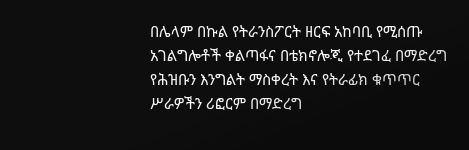በሌላም በኩል የትራንስፖርት ዘርፍ አከባቢ የሚሰጡ አገልግሎቶች ቀልጣፋና በቴክኖሎጂ የተደገፈ በማድረግ የሕዝቡን እንግልት ማስቀረት እና የትራፊክ ቁጥጥር ሥራዎችን ሪፎርም በማድረግ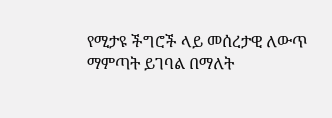የሚታዩ ችግሮች ላይ መሰረታዊ ለውጥ ማምጣት ይገባል በማለት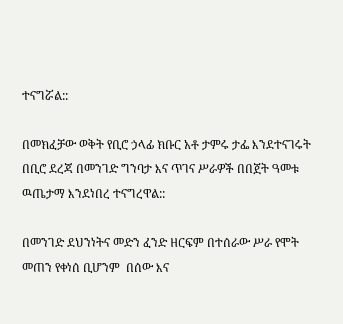ተናግሯል::

በመክፈቻው ወቅት የቢሮ ኃላፊ ክቡር አቶ ታምሩ ታፌ እንደተናገሩት በቢሮ ደረጃ በመንገድ ግንባታ እና ጥገና ሥራዎች በበጀት ዓመቱ ዉጤታማ እንደነበረ ተናግረዋል::

በመንገድ ደህንነትና መድን ፈንድ ዘርፍም በተሰራው ሥራ የሞት መጠን የቀነሰ ቢሆንም  በሰው እና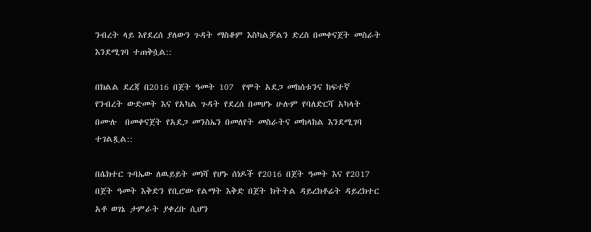ንብረት ላይ እየደረሰ ያለውን ጉዳት ማስቆም እስካልቻልን ድረስ በመቀናጀት መስራት እንደሚገባ ተጠቅሷል::

በክልል ደረጃ በ2016 በጀት ዓመት 107  የሞት አደጋ መከሰቱንና ከፍተኛ የንብረት ውድመት እና የአካል ጉዳት የደረሰ በመሆኑ ሁሉም የባለድርሻ አካላት በሙሉ  በመቀናጀት የአደጋ መንስኤን በመለየት መስራትና መከላከል እንደሚገባ ተገልጿል::

በሴክተር ጉባኤው ለዉይይት መነሻ የሆኑ ሰነዶች የ2016 በጀት ዓመት እና የ2017 በጀት ዓመት እቅድን የቢሮው የልማት እቅድ በጀት ክትትል ዳይረክቶሬት ዳይረክተር አቶ ወገኔ ታምራት ያቀረቡ ሲሆን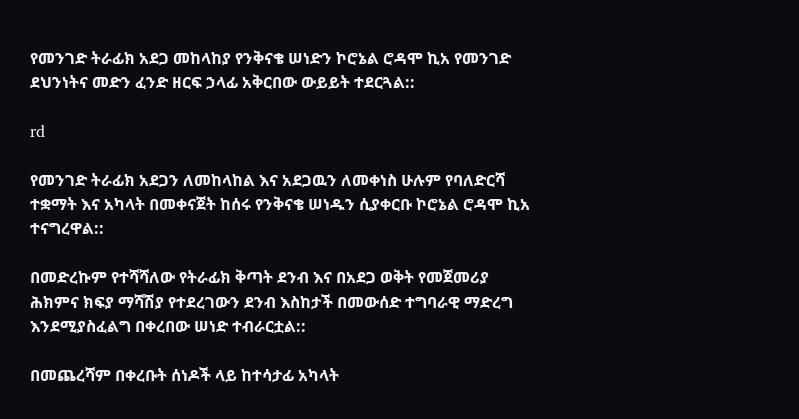የመንገድ ትራፊክ አደጋ መከላከያ የንቅናቄ ሠነድን ኮሮኔል ሮዳሞ ኪአ የመንገድ ደህንነትና መድን ፈንድ ዘርፍ ኃላፊ አቅርበው ውይይት ተደርጓል::

rd

የመንገድ ትራፊክ አደጋን ለመከላከል እና አደጋዉን ለመቀነስ ሁሉም የባለድርሻ ተቋማት እና አካላት በመቀናጀት ከሰሩ የንቅናቄ ሠነዱን ሲያቀርቡ ኮሮኔል ሮዳሞ ኪአ ተናግረዋል::

በመድረኩም የተሻሻለው የትራፊክ ቅጣት ደንብ እና በአደጋ ወቅት የመጀመሪያ ሕክምና ክፍያ ማሻሽያ የተደረገውን ደንብ እስከታች በመውሰድ ተግባራዊ ማድረግ እንደሚያስፈልግ በቀረበው ሠነድ ተብራርቷል::

በመጨረሻም በቀረቡት ሰነዶች ላይ ከተሳታፊ አካላት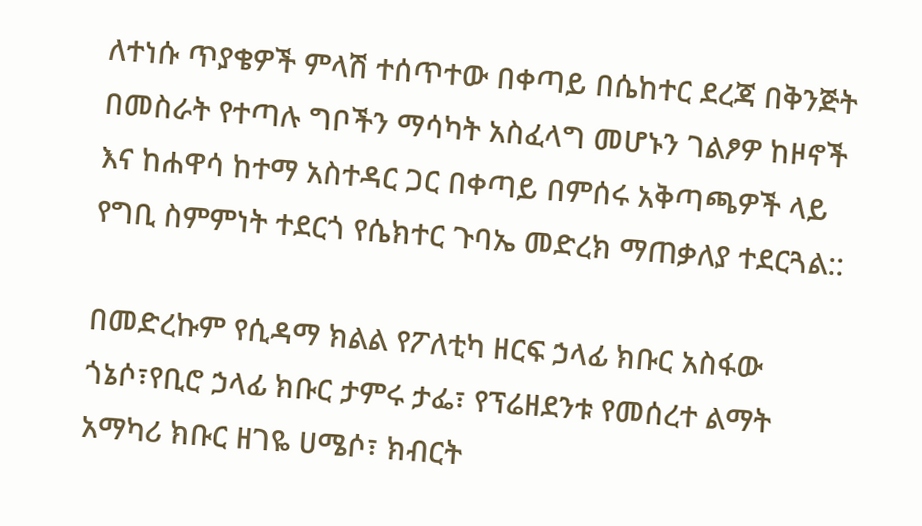ለተነሱ ጥያቄዎች ምላሽ ተሰጥተው በቀጣይ በሴከተር ደረጃ በቅንጅት በመስራት የተጣሉ ግቦችን ማሳካት አስፈላግ መሆኑን ገልፆዎ ከዞኖች እና ከሐዋሳ ከተማ አስተዳር ጋር በቀጣይ በምሰሩ አቅጣጫዎች ላይ የግቢ ስምምነት ተደርጎ የሴክተር ጉባኤ መድረክ ማጠቃለያ ተደርጓል::

በመድረኩም የሲዳማ ክልል የፖለቲካ ዘርፍ ኃላፊ ክቡር አስፋው ጎኔሶ፣የቢሮ ኃላፊ ክቡር ታምሩ ታፌ፣ የፕሬዘደንቱ የመሰረተ ልማት አማካሪ ክቡር ዘገዬ ሀሜሶ፣ ክብርት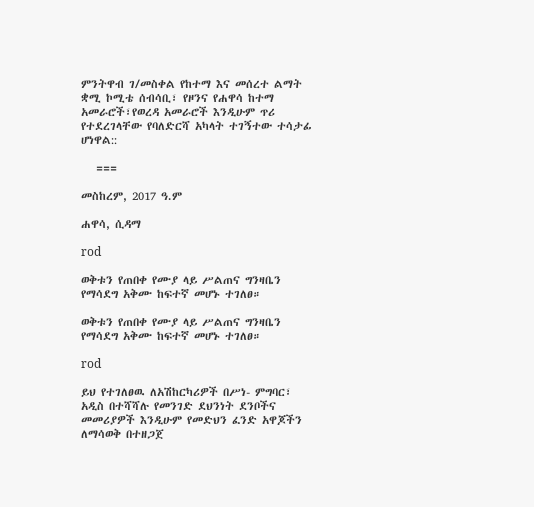ምንትዋብ ገ/መስቀል የከተማ እና መሰረተ ልማት ቋሚ ኮሚቴ ሰብሳቢ፣ የዞንና የሐዋሳ ከተማ አመራሮች፣የወረዳ አመራሮች እንዲሁም ጥሪ የተደረገላቸው የባለድርሻ አካላት ተገኝተው ተሳታፊ ሆነዋል::

   ===

መስከረም, 2017 ዓ.ም

ሐዋሳ, ሲዳማ

rod

ወቅቱን የጠበቀ የሙያ ላይ ሥልጠና ግንዛቤን የማሳደግ አቅሙ ከፍተኛ መሆኑ ተገለፀ።

ወቅቱን የጠበቀ የሙያ ላይ ሥልጠና ግንዛቤን የማሳደግ አቅሙ ከፍተኛ መሆኑ ተገለፀ።

rod

ይህ የተገለፀዉ ለአሽከርካሪዎች በሥነ- ምግባር፣ አዲስ በተሻሻሉ የመንገድ ደህንነት ደንቦችና መመሪያዎች እንዲሁም የመድህን ፈንድ አዋጆችን ለማሳወቅ በተዘጋጀ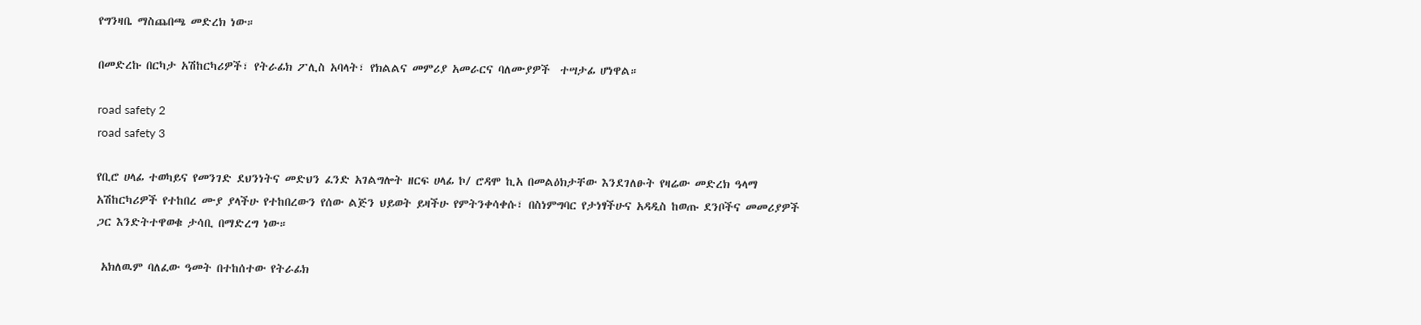የግንዛቤ ማስጨበጫ መድረክ ነው።

በመድረኩ በርካታ አሽከርካሪዎች፣ የትራፊክ ፖሊስ አባላት፣ የክልልና መምሪያ አመራርና ባለሙያዎች  ተሣታፊ ሆነዋል።

road safety 2
road safety 3

የቢሮ ሀላፊ ተወካይና የመንገድ ደህንነትና መድህን ፈንድ አገልግሎት ዘርፍ ሀላፊ ኮ/ ሮዳሞ ኪአ በመልዕክታቸው እንደገለፁት የዛሬው መድረክ ዓላማ አሽከርካሪዎች የተከበረ ሙያ ያላችሁ የተከበረውን የሰው ልጅን ህይወት ይዛችሁ የምትንቀሳቀሱ፣ በስነምግባር የታነፃችሁና አዳዲስ ከወጡ ደንቦችና መመሪያዎች ጋር እንድትተዋወቁ ታሳቢ በማድረግ ነው።

 አክለዉም ባለፈው ዓመት በተከሰተው የትራፊክ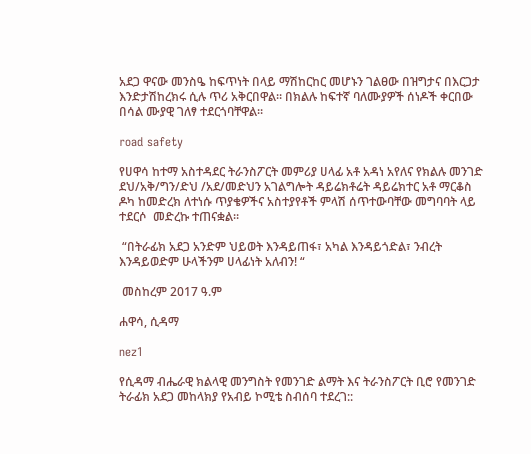አደጋ ዋናው መንስዔ ከፍጥነት በላይ ማሽከርከር መሆኑን ገልፀው በዝግታና በእርጋታ እንድታሽከረክሩ ሲሉ ጥሪ አቅርበዋል። በክልሉ ከፍተኛ ባለሙያዎች ሰነዶች ቀርበው በሳል ሙያዊ ገለፃ ተደርጎባቸዋል።

road safety

የሀዋሳ ከተማ አስተዳደር ትራንስፖርት መምሪያ ሀላፊ አቶ አዳነ አየለና የክልሉ መንገድ ደህ/አቅ/ግን/ድህ /አደ/መድህን አገልግሎት ዳይሬክቶሬት ዳይሬክተር አቶ ማርቆስ ዶካ ከመድረክ ለተነሱ ጥያቄዎችና አስተያየቶች ምላሽ ሰጥተውባቸው መግባባት ላይ ተደርሶ  መድረኩ ተጠናቋል።

 “በትራፊክ አደጋ አንድም ህይወት እንዳይጠፋ፣ አካል እንዳይጎድል፣ ንብረት እንዳይወድም ሁላችንም ሀላፊነት አለብን! “

 መስከረም 2017 ዓ.ም

ሐዋሳ, ሲዳማ

nez1

የሲዳማ ብሔራዊ ክልላዊ መንግስት የመንገድ ልማት እና ትራንስፖርት ቢሮ የመንገድ ትራፊክ አደጋ መከላክያ የአብይ ኮሚቴ ስብሰባ ተደረገ::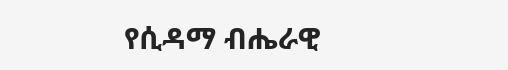የሲዳማ ብሔራዊ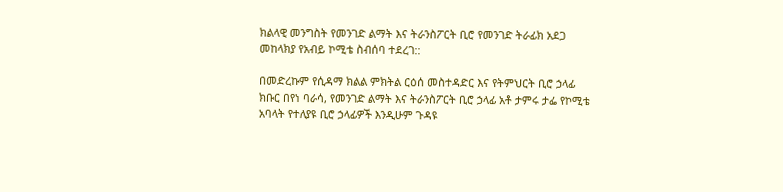ክልላዊ መንግስት የመንገድ ልማት እና ትራንስፖርት ቢሮ የመንገድ ትራፊክ አደጋ መከላክያ የአብይ ኮሚቴ ስብሰባ ተደረገ::

በመድረኩም የሲዳማ ክልል ምክትል ርዕሰ መስተዳድር እና የትምህርት ቢሮ ኃላፊ ክቡር በየነ ባራሳ, የመንገድ ልማት እና ትራንስፖርት ቢሮ ኃላፊ አቶ ታምሩ ታፌ የኮሚቴ አባላት የተለያዩ ቢሮ ኃላፊዎች እንዲሁም ጉዳዩ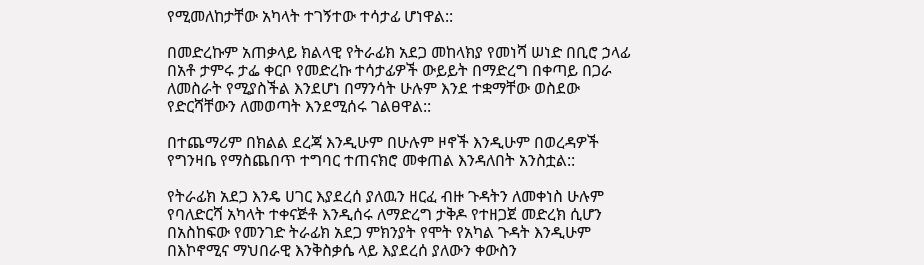የሚመለከታቸው አካላት ተገኝተው ተሳታፊ ሆነዋል::

በመድረኩም አጠቃላይ ክልላዊ የትራፊክ አደጋ መከላክያ የመነሻ ሠነድ በቢሮ ኃላፊ በአቶ ታምሩ ታፌ ቀርቦ የመድረኩ ተሳታፊዎች ውይይት በማድረግ በቀጣይ በጋራ ለመስራት የሚያስችል እንደሆነ በማንሳት ሁሉም እንደ ተቋማቸው ወስደው የድርሻቸውን ለመወጣት እንደሚሰሩ ገልፀዋል::

በተጨማሪም በክልል ደረጃ እንዲሁም በሁሉም ዞኖች እንዲሁም በወረዳዎች የግንዛቤ የማስጨበጥ ተግባር ተጠናክሮ መቀጠል እንዳለበት አንስቷል::

የትራፊክ አደጋ እንዴ ሀገር እያደረሰ ያለዉን ዘርፈ ብዙ ጉዳትን ለመቀነስ ሁሉም የባለድርሻ አካላት ተቀናጅቶ እንዲሰሩ ለማድረግ ታቅዶ የተዘጋጀ መድረክ ሲሆን በአስከፍው የመንገድ ትራፊክ አደጋ ምክንያት የሞት የአካል ጉዳት እንዲሁም በእኮኖሚና ማህበራዊ እንቅስቃሴ ላይ እያደረሰ ያለውን ቀውስን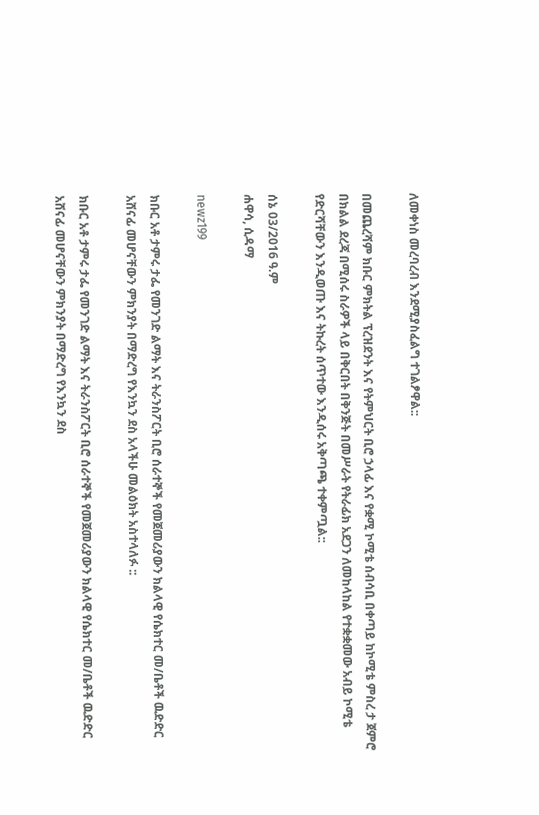ለመቀነስ መረባረብ እንደሚያስፈልግ ተገልፆዋል::

በመጨረሻም ክቡር ምክትል ፕረዝደንት እና የትምህርት ቢሮ ኃላፊ እና የቋሚ ኮሚቴ ሰብሳቢ በቀጣይ ከኮሚቴ ምስረ ታ ጀምሮ በክልል ደረጃ በሚሰሩ ስራዎች ላይ በቅርበት በቅንጅት በመሥራት የትራፊክ አደጋን ለመከላከል የተቋቋመው አብይ ኮሚቴ የድርሻቸውን እንዲወጡ እና ትኩረት ሰጥተው እንዲሰሩ አቅጣጫ ተቀምጧል::

ሰኔ 03/2016 ዓ.ም
ሐዋሳ, ሲዳማ

newz199

ክቡር አቶ ታምሩ ታፌ የመንገድ ልማት እና ትራንስፖርት ቢሮ ሰራተኞች የመጀመሪያውን ክልላዊ የሴክተር መ/ቤቶች ዉድድር አሸናፊ መሆናቸውን ምክንያት በማድረግ የእንኳን ደስ አላችሁ መልዕክት አስተላለፉ ::

ክቡር አቶ ታምሩ ታፌ የመንገድ ልማት እና ትራንስፖርት ቢሮ ሰራተኞች የመጀመሪያውን ክልላዊ የሴክተር መ/ቤቶች ዉድድር አሸናፊ መሆናቸውን ምክንያት በማድረግ የእንኳን ደስ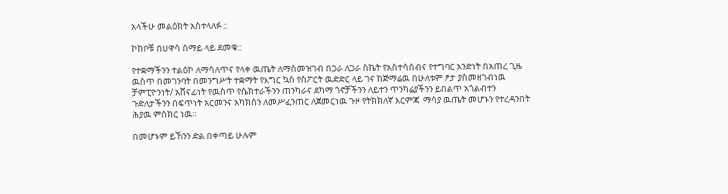አላችሁ መልዕክት አስተላለፉ ::

ኮከቦቹ በሀዋሳ ሰማይ ላይ ደመቁ::

የተቋማችንን ተልዕኮ ለማሳለጥና የላቀ ዉጤት ለማስመዝገብ በጋራ ለጋራ ስኬት የአስተሳሰብና የተግባር አንድነት በአጠረ ጊዜ ዉስጥ በመገንባት በመንግሥት ተቋማት የእግር ኳስ የስፖርት ዉድድር ላይ ገና ከጅማሬዉ በሁለቱም ፆታ ያስመዘገብነዉ  ቻምፒዮንነት/ አሸናፊነት የዉስጥ የሴክተራችንን ጠንካራና ደካማ ጎኖቻችንን ለይተን ጥንካሬያችንን ይበልጥ አጎልብተን ጉድለታችንን በፍጥነት አርመንና አካክሰን ለመሥፈንጠር ለጀመርነዉ ጉዞ የትክክለኛ እርምጃ  ማሳያ ዉጤት መሆኑን የተረዳንበት ሕያዉ ምስክር ነዉ።

በመሆኑም ይኸንን ድል በቀጣይ ሁሉም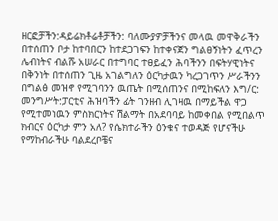ዘርፎቻችን:ዳይሬክቶሬቶቻችን: ባለሙያዎቻችንና መላዉ መዋቅራችን በተሰጠን ቦታ ከተባበርን ከተደጋገፍን ከተቀናጀን ግልፀኝነትን ፈጥረን ሌብነትና ብልሹ አሠራር በተግባር ተፀይፈን ሕባችንን በፍትሃዊነትና በቅንነት በተሰጠን ጊዜ አገልግለን ዕርካታዉን ካረጋገጥን ሥራችንን በግልፅ መዝኖ የሚገባንን ዉጤት በሚሰጠንና በሚከፍለን እግ/ር: መንግሥት:ፓርቲና ሕዝባችን ፊት ገንዘብ ሊገዛዉ በማይችል ዋጋ የሚተመነዉን ምስክርነትና ሽልማት በአደባባይ ከመቀበል የሚበልጥ ክብርና ዕርካታ ምን አለ? የሴክተራችን ዕንቁና ተወዳጅ የሆናችሁ የማከብራችሁ ባልደረቦቼና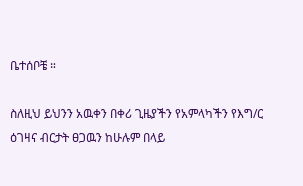ቤተሰቦቼ ።

ስለዚህ ይህንን አዉቀን በቀሪ ጊዜያችን የአምላካችን የእግ/ር  ዕገዛና ብርታት ፀጋዉን ከሁሉም በላይ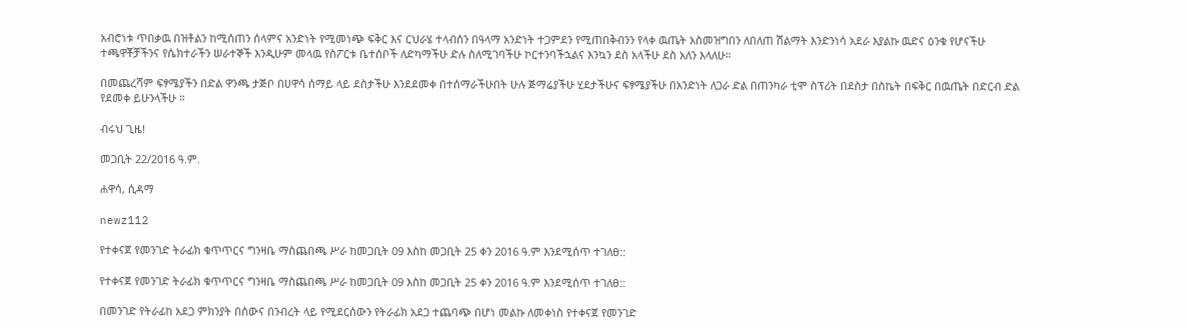አብሮነቱ ጥበቃዉ በዝቶልን ከሚሰጠን ሰላምና አንድነት የሚመነጭ ፍቅር እና ርህራሄ ተላብሰን በዓላማ አንድነት ተጋምደን የሚጠበቅብንን የላቀ ዉጤት አስመዝግበን ለበለጠ ሽልማት እንድንነሳ አደራ እያልኩ ዉድና ዕንቁ የሆናችሁ ተጫዋቾቻችንና የሴክተራችን ሠራተኞች እንዲሁም መላዉ የስፖርቱ ቤተሰቦች ለድካማችሁ ድሉ ስለሚገባችሁ ኮርተንባችኋልና እንኳን ደስ አላችሁ ደስ አለን እላለሁ።

በመጨረሻም ፍፃሜያችን በድል ዋንጫ ታጅቦ በሀዋሳ ሰማይ ላይ ደስታችሁ እንደደመቀ በተሰማራችሁበት ሁሉ ጅማሬያችሁ ሂደታችሁና ፍፃሜያችሁ በአንድነት ለጋራ ድል በጠንካራ ቲሞ ስፕሪት በደስታ በስኬት በፍቅር በዉጤት በድርብ ድል የደመቀ ይሁንላችሁ ።

ብሩህ ጊዜ!

መጋቢት 22/2016 ዓ.ም.

ሐዋሳ, ሲዳማ

newz112

የተቀናጀ የመንገድ ትራፊክ ቁጥጥርና ግንዛቤ ማስጨበጫ ሥራ ከመጋቢት 09 እስከ መጋቢት 25 ቀን 2016 ዓ.ም እንደሚሰጥ ተገለፀ::

የተቀናጀ የመንገድ ትራፊክ ቁጥጥርና ግንዛቤ ማስጨበጫ ሥራ ከመጋቢት 09 እስከ መጋቢት 25 ቀን 2016 ዓ.ም እንደሚሰጥ ተገለፀ::

በመንገድ የትራፊከ አደጋ ምክንያት በሰውና በንብረት ላይ የሚደርሰውን የትራፊክ አደጋ ተጨባጭ በሆነ መልኩ ለመቀነስ የተቀናጀ የመንገድ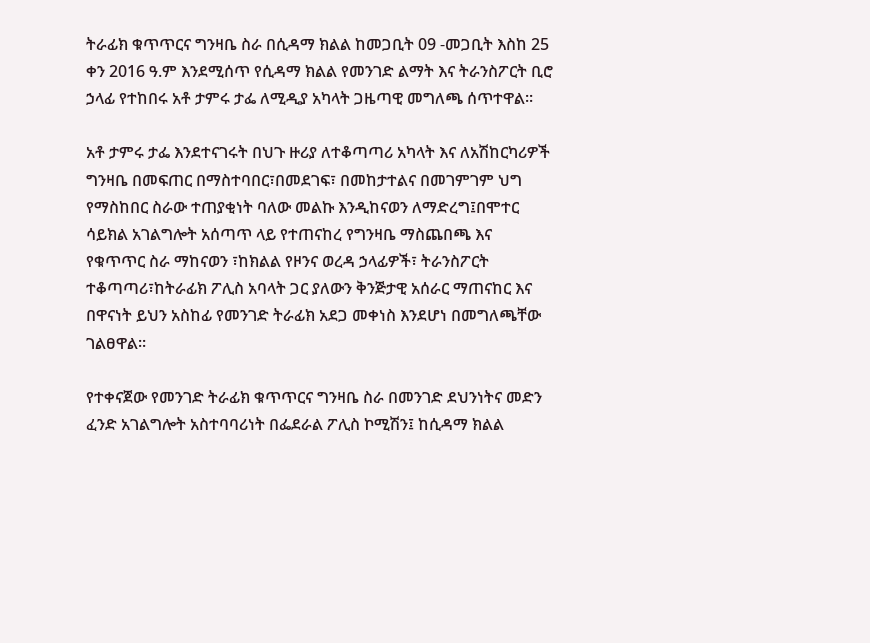ትራፊክ ቁጥጥርና ግንዛቤ ስራ በሲዳማ ክልል ከመጋቢት 09 -መጋቢት እስከ 25 ቀን 2016 ዓ.ም እንደሚሰጥ የሲዳማ ክልል የመንገድ ልማት እና ትራንስፖርት ቢሮ ኃላፊ የተከበሩ አቶ ታምሩ ታፌ ለሚዲያ አካላት ጋዜጣዊ መግለጫ ሰጥተዋል፡፡

አቶ ታምሩ ታፌ እንደተናገሩት በህጉ ዙሪያ ለተቆጣጣሪ አካላት እና ለአሽከርካሪዎች ግንዛቤ በመፍጠር በማስተባበር፣በመደገፍ፣ በመከታተልና በመገምገም ህግ የማስከበር ስራው ተጠያቂነት ባለው መልኩ እንዲከናወን ለማድረግ፤በሞተር ሳይክል አገልግሎት አሰጣጥ ላይ የተጠናከረ የግንዛቤ ማስጨበጫ እና የቁጥጥር ስራ ማከናወን ፣ከክልል የዞንና ወረዳ ኃላፊዎች፣ ትራንስፖርት ተቆጣጣሪ፣ከትራፊክ ፖሊስ አባላት ጋር ያለውን ቅንጅታዊ አሰራር ማጠናከር እና በዋናነት ይህን አስከፊ የመንገድ ትራፊክ አደጋ መቀነስ እንደሆነ በመግለጫቸው ገልፀዋል፡፡

የተቀናጀው የመንገድ ትራፊክ ቁጥጥርና ግንዛቤ ስራ በመንገድ ደህንነትና መድን ፈንድ አገልግሎት አስተባባሪነት በፌደራል ፖሊስ ኮሚሽን፤ ከሲዳማ ክልል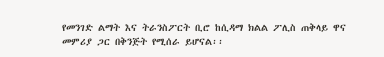የመንገድ ልማት እና ትራንስፖርት ቢሮ ከሲዳማ ክልል ፖሊስ ጠቅላይ ዋና መምሪያ ጋር በቅንጅት የሚሰራ ይሆናል፡፡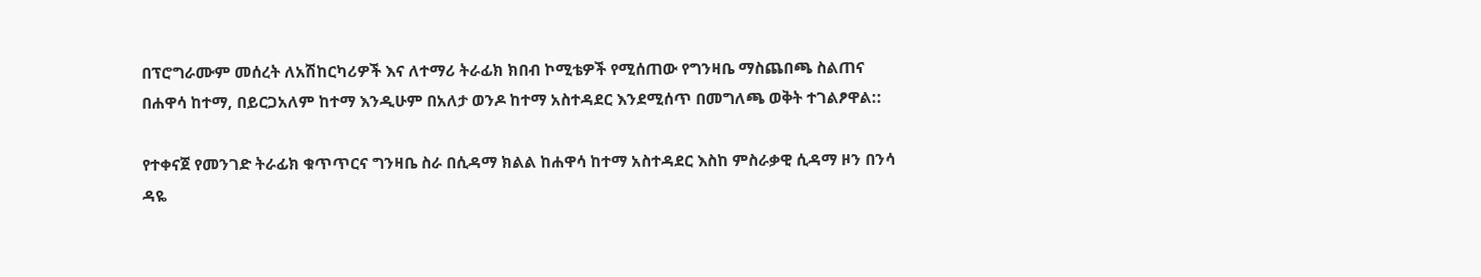በፕሮግራሙም መሰረት ለአሽከርካሪዎች እና ለተማሪ ትራፊክ ክበብ ኮሚቴዎች የሚሰጠው የግንዛቤ ማስጨበጫ ስልጠና በሐዋሳ ከተማ, በይርጋአለም ከተማ እንዲሁም በአለታ ወንዶ ከተማ አስተዳደር እንደሚሰጥ በመግለጫ ወቅት ተገልፆዋል::

የተቀናጀ የመንገድ ትራፊክ ቁጥጥርና ግንዛቤ ስራ በሲዳማ ክልል ከሐዋሳ ከተማ አስተዳደር እስከ ምስራቃዊ ሲዳማ ዞን በንሳ ዳዬ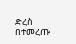ድረስ በተመረጡ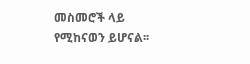መስመሮች ላይ የሚከናወን ይሆናል፡፡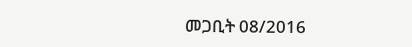መጋቢት 08/2016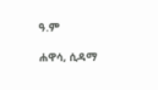ዓ.ም

ሐዋሳ, ሲዳማ